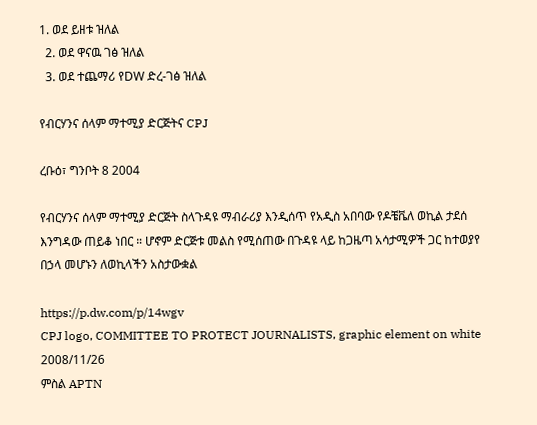1. ወደ ይዘቱ ዝለል
  2. ወደ ዋናዉ ገፅ ዝለል
  3. ወደ ተጨማሪ የDW ድረ-ገፅ ዝለል

የብርሃንና ሰላም ማተሚያ ድርጅትና CPJ

ረቡዕ፣ ግንቦት 8 2004

የብርሃንና ሰላም ማተሚያ ድርጅት ስላጉዳዩ ማብራሪያ እንዲሰጥ የአዲስ አበባው የዶቼቬለ ወኪል ታደሰ እንግዳው ጠይቆ ነበር ። ሆኖም ድርጅቱ መልስ የሚሰጠው በጉዳዩ ላይ ከጋዜጣ አሳታሚዎች ጋር ከተወያየ በኃላ መሆኑን ለወኪላችን አስታውቋል

https://p.dw.com/p/14wgv
CPJ logo, COMMITTEE TO PROTECT JOURNALISTS, graphic element on white 2008/11/26
ምስል APTN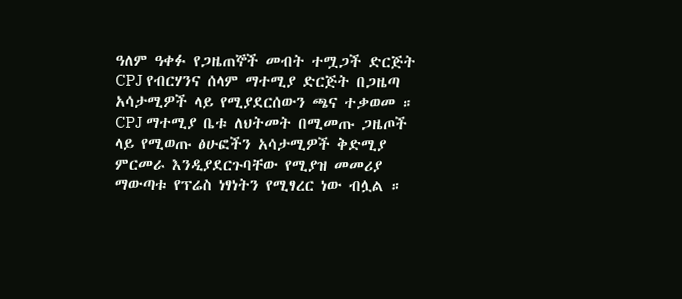ዓለም ዓቀፉ የጋዜጠኞች መብት ተሟጋች ድርጅት CPJ የብርሃንና ሰላም ማተሚያ ድርጅት በጋዜጣ አሳታሚዎች ላይ የሚያደርሰውን ጫና ተቃወመ ። CPJ ማተሚያ ቤቱ ለህትመት በሚመጡ ጋዜጦች ላይ የሚወጡ ፅሁፎችን አሳታሚዎች ቅድሚያ ምርመራ እንዲያደርጉባቸው የሚያዝ መመሪያ ማውጣቱ የፕሬስ ነፃነትን የሚፃረር ነው ብሏል ።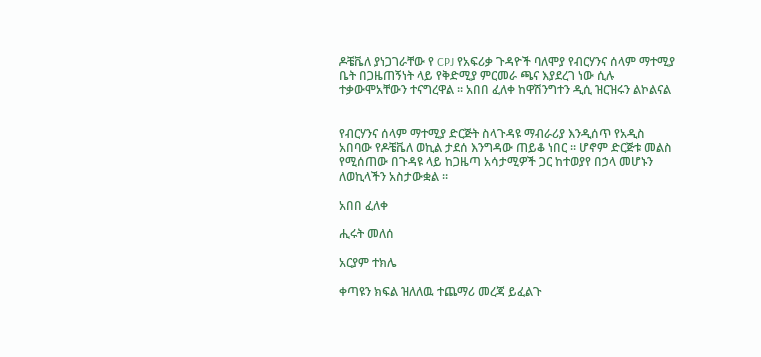ዶቼቬለ ያነጋገራቸው የ CPJ የአፍሪቃ ጉዳዮች ባለሞያ የብርሃንና ሰላም ማተሚያ ቤት በጋዜጠኝነት ላይ የቅድሚያ ምርመራ ጫና እያደረገ ነው ሲሉ ተቃውሞአቸውን ተናግረዋል ። አበበ ፈለቀ ከዋሽንግተን ዲሲ ዝርዝሩን ልኮልናል


የብርሃንና ሰላም ማተሚያ ድርጅት ስላጉዳዩ ማብራሪያ እንዲሰጥ የአዲስ አበባው የዶቼቬለ ወኪል ታደሰ እንግዳው ጠይቆ ነበር ። ሆኖም ድርጅቱ መልስ የሚሰጠው በጉዳዩ ላይ ከጋዜጣ አሳታሚዎች ጋር ከተወያየ በኃላ መሆኑን ለወኪላችን አስታውቋል ።

አበበ ፈለቀ

ሒሩት መለሰ

አርያም ተክሌ

ቀጣዩን ክፍል ዝለለዉ ተጨማሪ መረጃ ይፈልጉ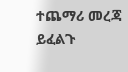ተጨማሪ መረጃ ይፈልጉ